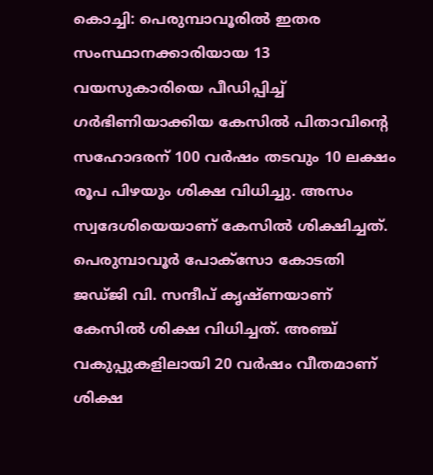കൊച്ചി: പെരുമ്പാവൂരില്‍ ഇതര സംസ്ഥാനക്കാരിയായ 13 വയസുകാരിയെ പീഡിപ്പിച്ച് ഗര്‍ഭിണിയാക്കിയ കേസില്‍ പിതാവിന്റെ സഹോദരന് 100 വര്‍ഷം തടവും 10 ലക്ഷം രൂപ പിഴയും ശിക്ഷ വിധിച്ചു. അസം സ്വദേശിയെയാണ് കേസില്‍ ശിക്ഷിച്ചത്. പെരുമ്പാവൂര്‍ പോക്‌സോ കോടതി ജഡ്ജി വി. സന്ദീപ് കൃഷ്ണയാണ് കേസില്‍ ശിക്ഷ വിധിച്ചത്. അഞ്ച് വകുപ്പുകളിലായി 20 വര്‍ഷം വീതമാണ് ശിക്ഷ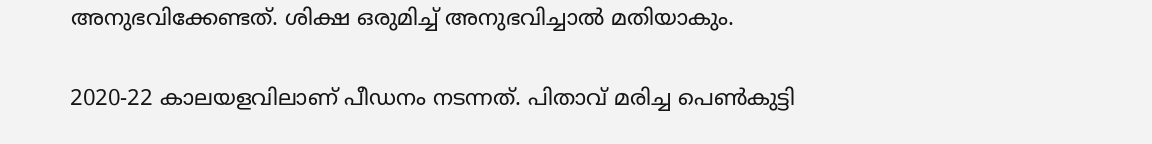അനുഭവിക്കേണ്ടത്. ശിക്ഷ ഒരുമിച്ച് അനുഭവിച്ചാല്‍ മതിയാകും.

2020-22 കാലയളവിലാണ് പീഡനം നടന്നത്. പിതാവ് മരിച്ച പെണ്‍കുട്ടി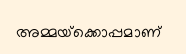അമ്മയ്‌ക്കൊപ്പമാണ്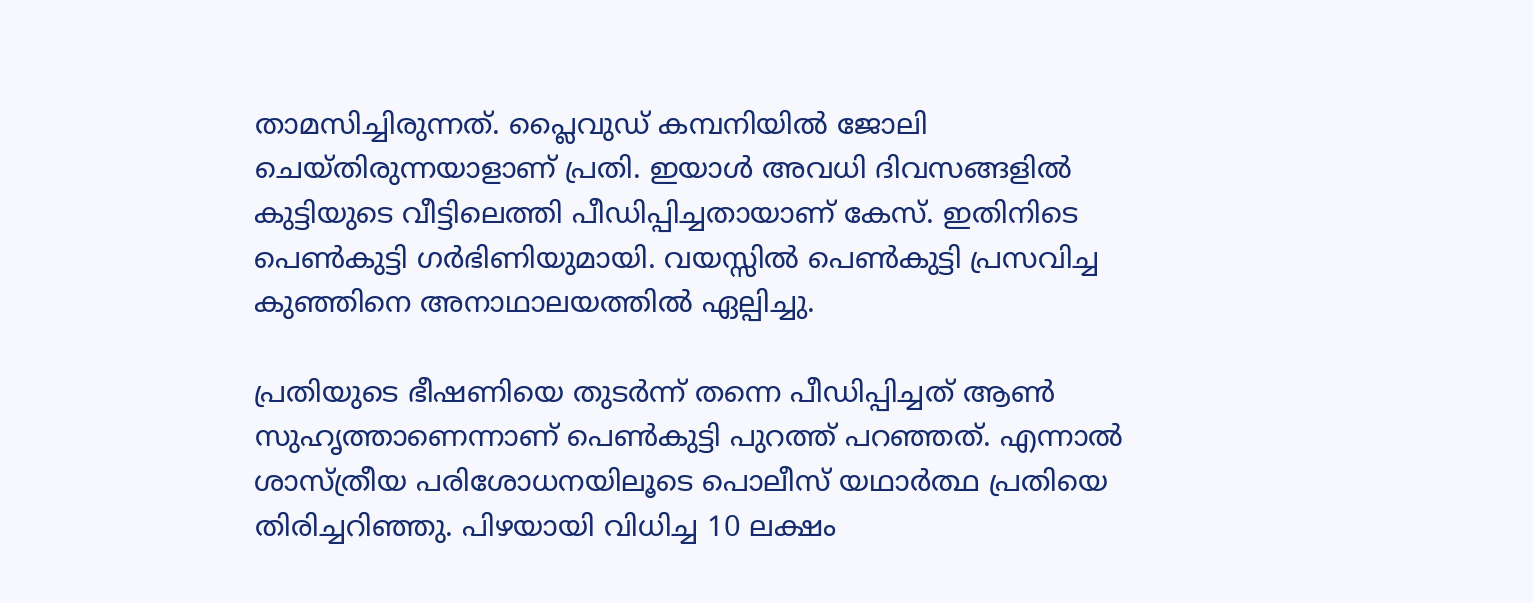താമസിച്ചിരുന്നത്. പ്ലൈവുഡ് കമ്പനിയില്‍ ജോലി ചെയ്തിരുന്നയാളാണ് പ്രതി. ഇയാള്‍ അവധി ദിവസങ്ങളില്‍ കുട്ടിയുടെ വീട്ടിലെത്തി പീഡിപ്പിച്ചതായാണ് കേസ്. ഇതിനിടെ പെണ്‍കുട്ടി ഗര്‍ഭിണിയുമായി. വയസ്സില്‍ പെണ്‍കുട്ടി പ്രസവിച്ച കുഞ്ഞിനെ അനാഥാലയത്തില്‍ ഏല്പിച്ചു.

പ്രതിയുടെ ഭീഷണിയെ തുടര്‍ന്ന് തന്നെ പീഡിപ്പിച്ചത് ആണ്‍ സുഹൃത്താണെന്നാണ് പെണ്‍കുട്ടി പുറത്ത് പറഞ്ഞത്. എന്നാല്‍ ശാസ്ത്രീയ പരിശോധനയിലൂടെ പൊലീസ് യഥാര്‍ത്ഥ പ്രതിയെ തിരിച്ചറിഞ്ഞു. പിഴയായി വിധിച്ച 10 ലക്ഷം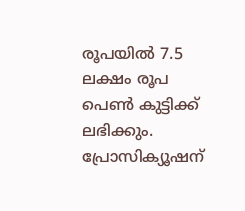രൂപയില്‍ 7.5 ലക്ഷം രൂപ പെണ്‍ കുട്ടിക്ക് ലഭിക്കും. പ്രോസിക്യൂഷന്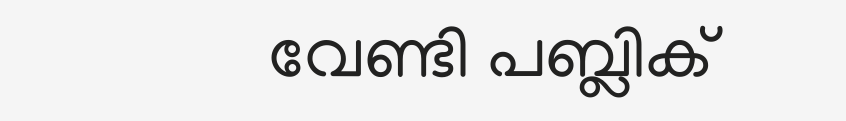വേണ്ടി പബ്ലിക്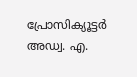പ്രോസിക്യൂട്ടര്‍ അഡ്വ. എ.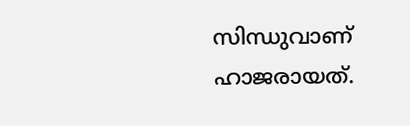സിന്ധുവാണ് ഹാജരായത്.